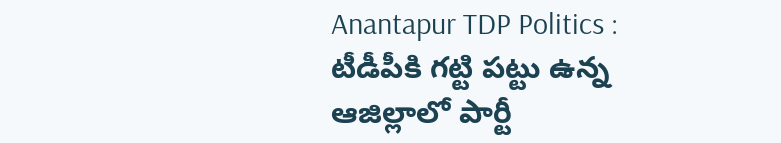Anantapur TDP Politics : టీడీపీకి గట్టి పట్టు ఉన్న ఆజిల్లాలో పార్టీ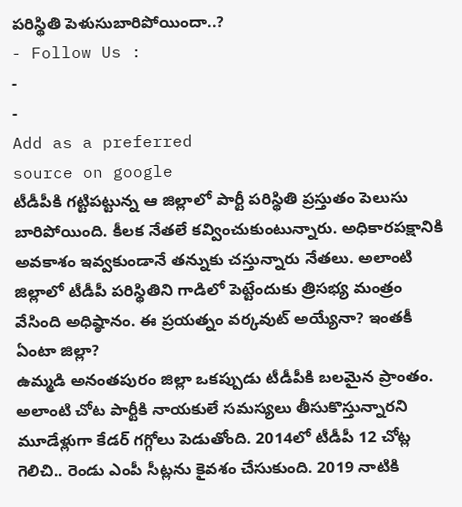పరిస్థితి పెళుసుబారిపోయిందా..?
- Follow Us :
-
-
Add as a preferred
source on google
టీడీపీకి గట్టిపట్టున్న ఆ జిల్లాలో పార్టీ పరిస్థితి ప్రస్తుతం పెలుసు బారిపోయింది. కీలక నేతలే కవ్వించుకుంటున్నారు. అధికారపక్షానికి అవకాశం ఇవ్వకుండానే తన్నుకు చస్తున్నారు నేతలు. అలాంటి జిల్లాలో టీడీపీ పరిస్థితిని గాడిలో పెట్టేందుకు త్రిసభ్య మంత్రం వేసింది అధిష్ఠానం. ఈ ప్రయత్నం వర్కవుట్ అయ్యేనా? ఇంతకీ ఏంటా జిల్లా?
ఉమ్మడి అనంతపురం జిల్లా ఒకప్పుడు టీడీపీకి బలమైన ప్రాంతం. అలాంటి చోట పార్టీకి నాయకులే సమస్యలు తీసుకొస్తున్నారని మూడేళ్లుగా కేడర్ గగ్గోలు పెడుతోంది. 2014లో టీడీపీ 12 చోట్ల గెలిచి.. రెండు ఎంపీ సీట్లను కైవశం చేసుకుంది. 2019 నాటికి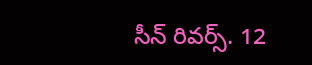సీన్ రివర్స్. 12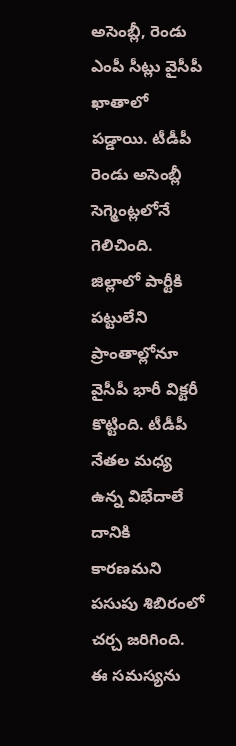అసెంబ్లీ, రెండు ఎంపీ సీట్లు వైసీపీ ఖాతాలో పడ్డాయి. టీడీపీ రెండు అసెంబ్లీ సెగ్మెంట్లలోనే గెలిచింది. జిల్లాలో పార్టీకి పట్టులేని ప్రాంతాల్లోనూ వైసీపీ భారీ విక్టరీ కొట్టింది. టీడీపీ నేతల మధ్య ఉన్న విభేదాలే దానికి కారణమని పసుపు శిబిరంలో చర్చ జరిగింది. ఈ సమస్యను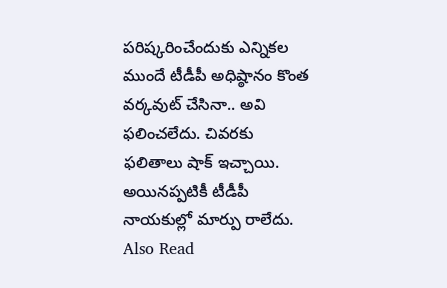పరిష్కరించేందుకు ఎన్నికల ముందే టీడీపీ అధిష్ఠానం కొంత వర్కవుట్ చేసినా.. అవి ఫలించలేదు. చివరకు ఫలితాలు షాక్ ఇచ్చాయి. అయినప్పటికీ టీడీపీ నాయకుల్లో మార్పు రాలేదు.
Also Read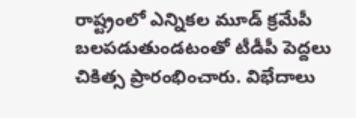రాష్ట్రంలో ఎన్నికల మూడ్ క్రమేపీ బలపడుతుండటంతో టీడీపీ పెద్దలు చికిత్స ప్రారంభించారు. విభేదాలు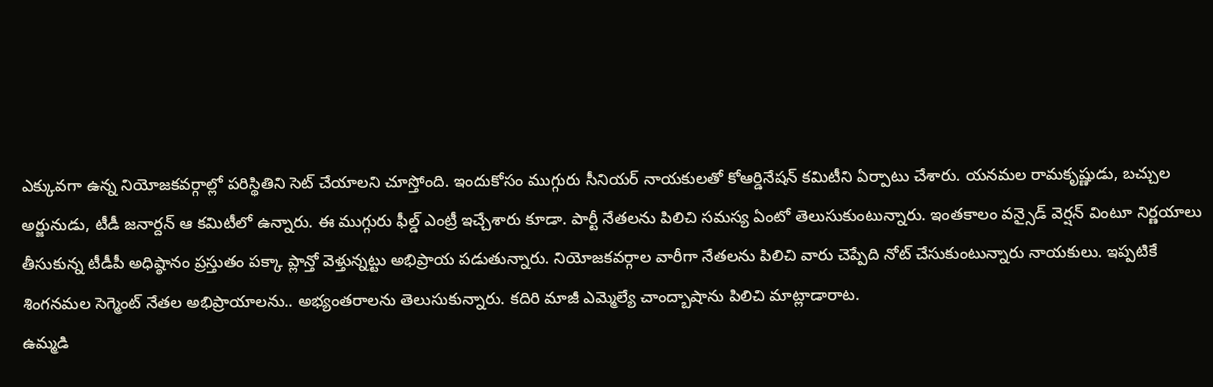ఎక్కువగా ఉన్న నియోజకవర్గాల్లో పరిస్థితిని సెట్ చేయాలని చూస్తోంది. ఇందుకోసం ముగ్గురు సీనియర్ నాయకులతో కోఆర్డినేషన్ కమిటీని ఏర్పాటు చేశారు. యనమల రామకృష్ణుడు, బచ్చుల అర్జునుడు, టీడీ జనార్దన్ ఆ కమిటీలో ఉన్నారు. ఈ ముగ్గురు ఫీల్డ్ ఎంట్రీ ఇచ్చేశారు కూడా. పార్టీ నేతలను పిలిచి సమస్య ఏంటో తెలుసుకుంటున్నారు. ఇంతకాలం వన్సైడ్ వెర్షన్ వింటూ నిర్ణయాలు తీసుకున్న టీడీపీ అధిష్ఠానం ప్రస్తుతం పక్కా ప్లాన్తో వెళ్తున్నట్టు అభిప్రాయ పడుతున్నారు. నియోజకవర్గాల వారీగా నేతలను పిలిచి వారు చెప్పేది నోట్ చేసుకుంటున్నారు నాయకులు. ఇప్పటికే శింగనమల సెగ్మెంట్ నేతల అభిప్రాయాలను.. అభ్యంతరాలను తెలుసుకున్నారు. కదిరి మాజీ ఎమ్మెల్యే చాంద్బాషాను పిలిచి మాట్లాడారాట.
ఉమ్మడి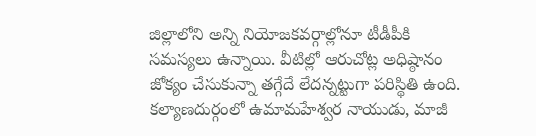జిల్లాలోని అన్ని నియోజకవర్గాల్లోనూ టీడీపీకి సమస్యలు ఉన్నాయి. వీటిల్లో ఆరుచోట్ల అధిష్ఠానం జోక్యం చేసుకున్నా తగ్గేదే లేదన్నట్టుగా పరిస్థితి ఉంది. కల్యాణదుర్గంలో ఉమామహేశ్వర నాయుడు, మాజీ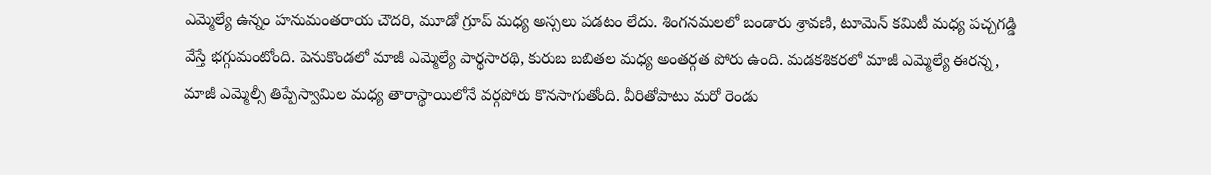ఎమ్మెల్యే ఉన్నం హనుమంతరాయ చౌదరి, మూడో గ్రూప్ మధ్య అస్సలు పడటం లేదు. శింగనమలలో బండారు శ్రావణి, టూమెన్ కమిటీ మధ్య పచ్చగడ్డి వేస్తే భగ్గుమంటోంది. పెనుకొండలో మాజీ ఎమ్మెల్యే పార్థసారథి, కురుబ బబితల మధ్య అంతర్గత పోరు ఉంది. మడకశికరలో మాజీ ఎమ్మెల్యే ఈరన్న, మాజీ ఎమ్మెల్సీ తిప్పేస్వామిల మధ్య తారాస్థాయిలోనే వర్గపోరు కొనసాగుతోంది. వీరితోపాటు మరో రెండు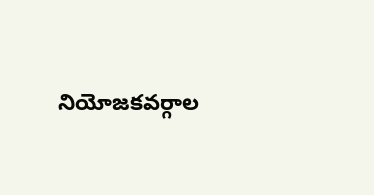నియోజకవర్గాల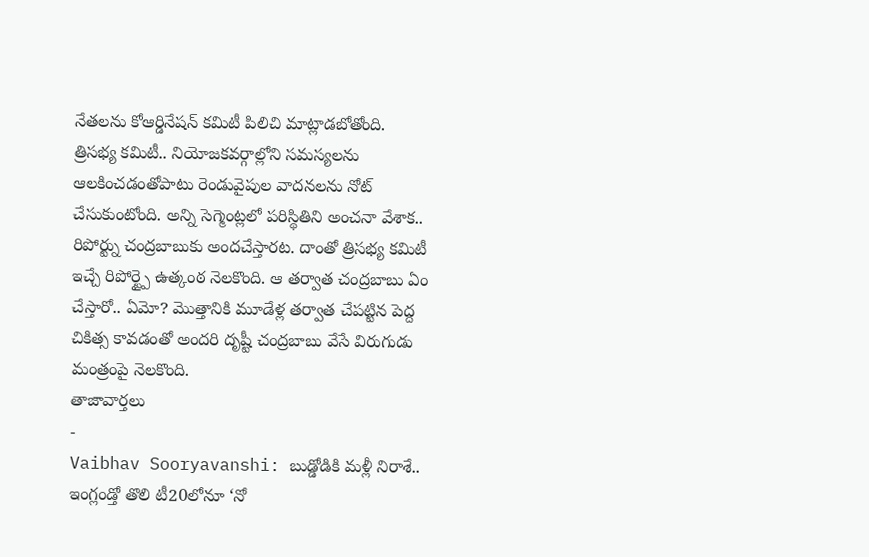నేతలను కోఆర్డినేషన్ కమిటీ పిలిచి మాట్లాడబోతోంది.
త్రిసభ్య కమిటీ.. నియోజకవర్గాల్లోని సమస్యలను ఆలకించడంతోపాటు రెండువైపుల వాదనలను నోట్ చేసుకుంటోంది. అన్ని సెగ్మెంట్లలో పరిస్థితిని అంచనా వేశాక.. రిపోర్ట్ను చంద్రబాబుకు అందచేస్తారట. దాంతో త్రిసభ్య కమిటీ ఇచ్చే రిపోర్ట్పై ఉత్కంఠ నెలకొంది. ఆ తర్వాత చంద్రబాబు ఏం చేస్తారో.. ఏమో? మొత్తానికి మూడేళ్ల తర్వాత చేపట్టిన పెద్ద చికిత్స కావడంతో అందరి దృష్టీ చంద్రబాబు వేసే విరుగుడు మంత్రంపై నెలకొంది.
తాజావార్తలు
-
Vaibhav Sooryavanshi: బుడ్డోడికి మళ్లీ నిరాశే.. ఇంగ్లండ్తో తొలి టీ20లోనూ ‘నో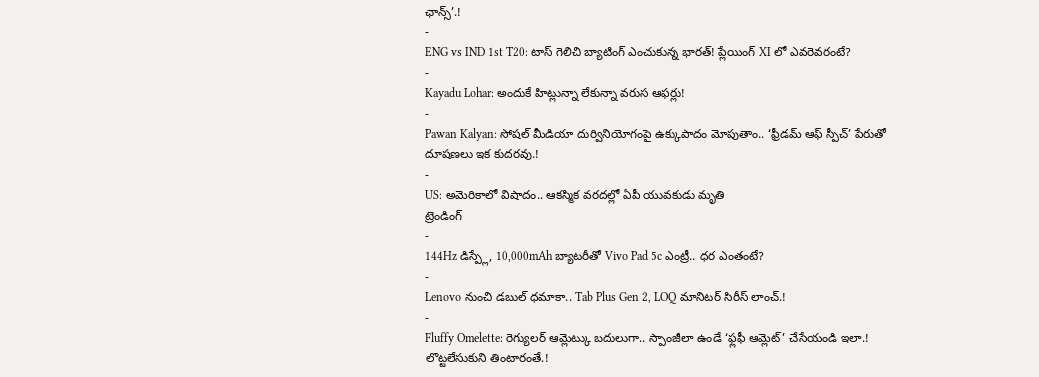ఛాన్స్’.!
-
ENG vs IND 1st T20: టాస్ గెలిచి బ్యాటింగ్ ఎంచుకున్న భారత్! ప్లేయింగ్ XI లో ఎవరెవరంటే?
-
Kayadu Lohar: అందుకే హిట్లున్నా లేకున్నా వరుస ఆఫర్లు!
-
Pawan Kalyan: సోషల్ మీడియా దుర్వినియోగంపై ఉక్కుపాదం మోపుతాం.. ‘ఫ్రీడమ్ ఆఫ్ స్పీచ్’ పేరుతో దూషణలు ఇక కుదరవు.!
-
US: అమెరికాలో విషాదం.. ఆకస్మిక వరదల్లో ఏపీ యువకుడు మృతి
ట్రెండింగ్
-
144Hz డిస్ప్లే, 10,000mAh బ్యాటరీతో Vivo Pad 5c ఎంట్రీ.. ధర ఎంతంటే?
-
Lenovo నుంచి డబుల్ ధమాకా.. Tab Plus Gen 2, LOQ మానిటర్ సిరీస్ లాంచ్.!
-
Fluffy Omelette: రెగ్యులర్ ఆమ్లెట్కు బదులుగా.. స్పాంజీలా ఉండే ‘ఫ్లఫీ ఆమ్లెట్’ చేసేయండి ఇలా.! లొట్టలేసుకుని తింటారంతే.!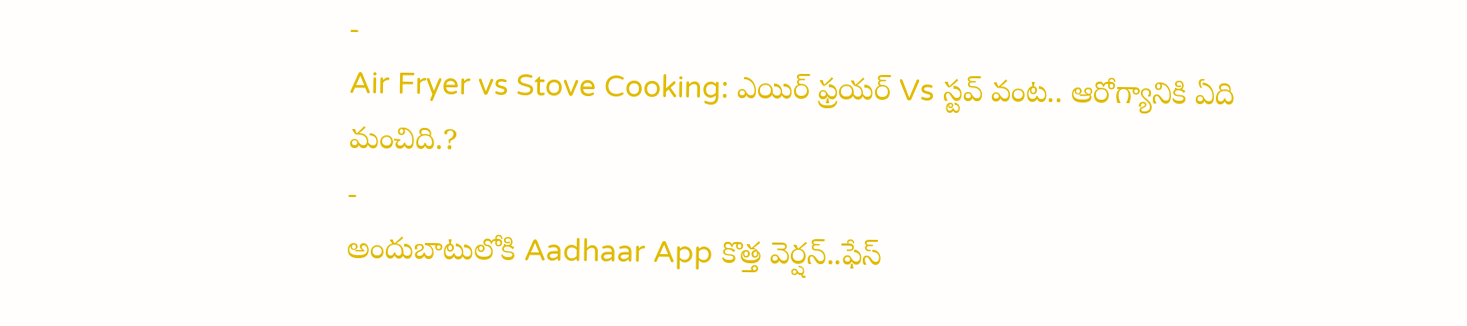-
Air Fryer vs Stove Cooking: ఎయిర్ ఫ్రయర్ Vs స్టవ్ వంట.. ఆరోగ్యానికి ఏది మంచిది.?
-
అందుబాటులోకి Aadhaar App కొత్త వెర్షన్..ఫేస్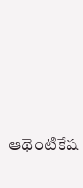ఆథెంటికేష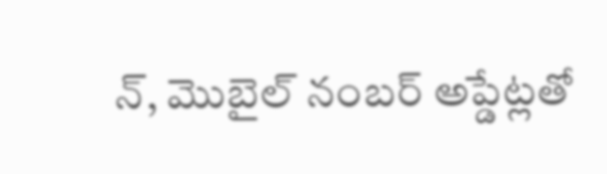న్, మొబైల్ నంబర్ అప్డేట్లతో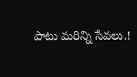పాటు మరిన్ని సేవలు.!